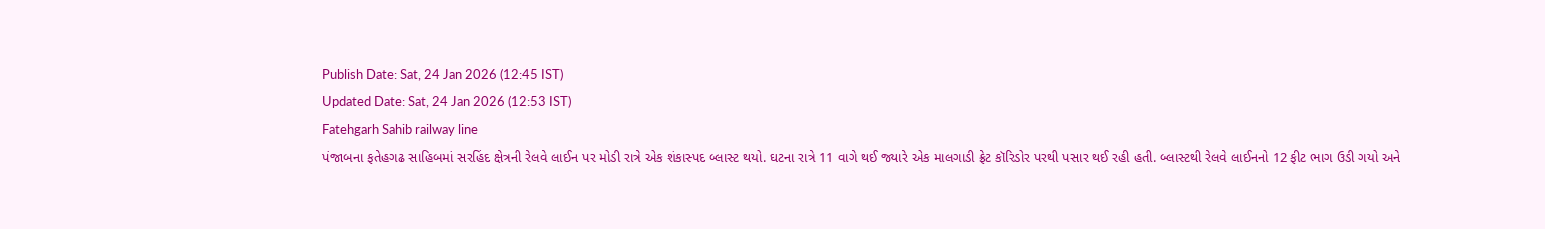Publish Date: Sat, 24 Jan 2026 (12:45 IST)
Updated Date: Sat, 24 Jan 2026 (12:53 IST)
Fatehgarh Sahib railway line
પંજાબના ફતેહગઢ સાહિબમાં સરહિંદ ક્ષેત્રની રેલવે લાઈન પર મોડી રાત્રે એક શંકાસ્પદ બ્લાસ્ટ થયો. ઘટના રાત્રે 11 વાગે થઈ જ્યારે એક માલગાડી ફ્રેટ કૉરિડોર પરથી પસાર થઈ રહી હતી. બ્લાસ્ટથી રેલવે લાઈનનો 12 ફીટ ભાગ ઉડી ગયો અને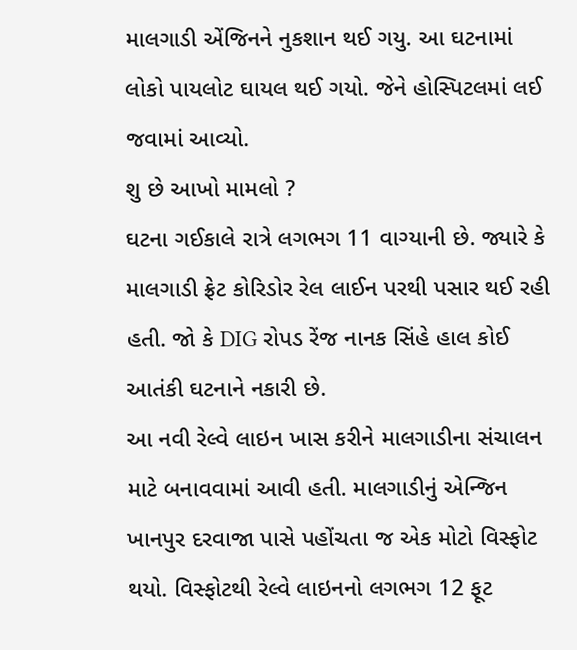માલગાડી એંજિનને નુકશાન થઈ ગયુ. આ ઘટનામાં લોકો પાયલોટ ઘાયલ થઈ ગયો. જેને હોસ્પિટલમાં લઈ જવામાં આવ્યો.
શુ છે આખો મામલો ?
ઘટના ગઈકાલે રાત્રે લગભગ 11 વાગ્યાની છે. જ્યારે કે માલગાડી ફ્રેટ કોરિડોર રેલ લાઈન પરથી પસાર થઈ રહી હતી. જો કે DIG રોપડ રેંજ નાનક સિંહે હાલ કોઈ આતંકી ઘટનાને નકારી છે.
આ નવી રેલ્વે લાઇન ખાસ કરીને માલગાડીના સંચાલન માટે બનાવવામાં આવી હતી. માલગાડીનું એન્જિન ખાનપુર દરવાજા પાસે પહોંચતા જ એક મોટો વિસ્ફોટ થયો. વિસ્ફોટથી રેલ્વે લાઇનનો લગભગ 12 ફૂટ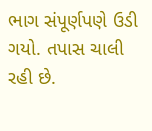ભાગ સંપૂર્ણપણે ઉડી ગયો. તપાસ ચાલી રહી છે.